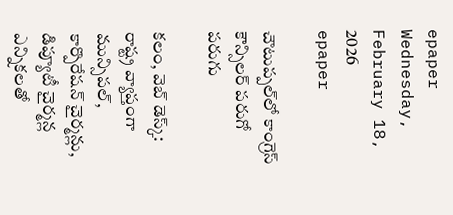epaper
Wednesday, February 18, 2026
epaper

చౌటుప్ప‌ల్‌లో కాంగ్రెస్ కౌన్సిల‌ర్‌ పరుగో పరుగు

క‌లం, వెబ్ డెస్క్‌: రాష్ట్ర వ్యాప్తంగా మున్సిపల్, కార్పొరేషన్ చైర్మన్లు, డిప్యూటీ చైర్మన్ల ఎన్నికలతో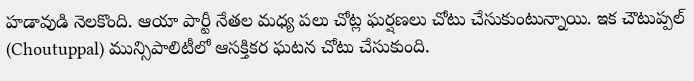హడావుడి నెలకొంది. ఆయా పార్టీ నేత‌ల మ‌ధ్య పలు చోట్ల ఘ‌ర్ష‌ణ‌లు చోటు చేసుకుంటున్నాయి. ఇక చౌటుప్ప‌ల్ (Choutuppal) మున్సిపాలిటీలో ఆస‌క్తిక‌ర ఘ‌ట‌న చోటు చేసుకుంది.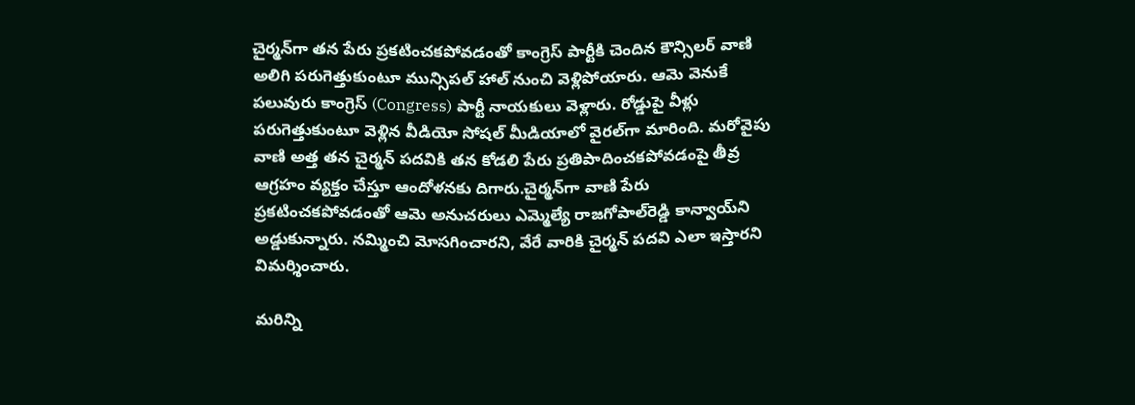చైర్మ‌న్‌గా త‌న పేరు ప్ర‌క‌టించ‌క‌పోవ‌డంతో కాంగ్రెస్ పార్టీకి చెందిన కౌన్సిల‌ర్ వాణి అలిగి ప‌రుగెత్తుకుంటూ మున్సిపల్ హాల్ నుంచి వెళ్లిపోయారు. ఆమె వెనుకే ప‌లువురు కాంగ్రెస్ (Congress) పార్టీ నాయ‌కులు వెళ్లారు. రోడ్డుపై వీళ్లు ప‌రుగెత్తుకుంటూ వెళ్లిన వీడియో సోష‌ల్ మీడియాలో వైర‌ల్‌గా మారింది. మ‌రోవైపు వాణి అత్త త‌న చైర్మ‌న్ ప‌ద‌వికి త‌న కోడలి పేరు ప్ర‌తిపాదించ‌క‌పోవ‌డంపై తీవ్ర ఆగ్ర‌హం వ్య‌క్తం చేస్తూ ఆందోళ‌న‌కు దిగారు.చైర్మ‌న్‌గా వాణి పేరు ప్ర‌క‌టించ‌క‌పోవ‌డంతో ఆమె అనుచ‌రులు ఎమ్మెల్యే రాజ‌గోపాల్‌రెడ్డి కాన్వాయ్‌ని అడ్డుకున్నారు. న‌మ్మించి మోస‌గించార‌ని, వేరే వారికి చైర్మ‌న్ ప‌ద‌వి ఎలా ఇస్తార‌ని విమ‌ర్శించారు.

మ‌రిన్ని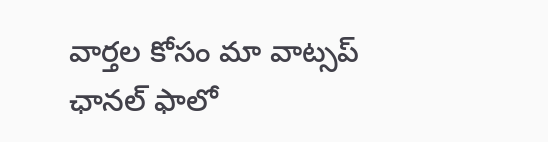వార్త‌ల కోసం మా వాట్స‌ప్ ఛాన‌ల్ ఫాలో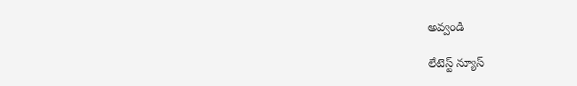అవ్వండి

లేటెస్ట్ న్యూస్‌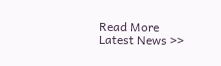Read More Latest News >>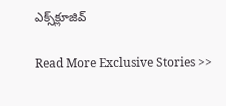ఎక్స్‌క్లూజివ్‌

Read More Exclusive Stories >>